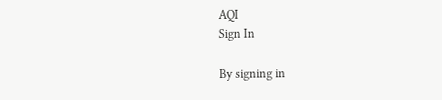AQI
Sign In

By signing in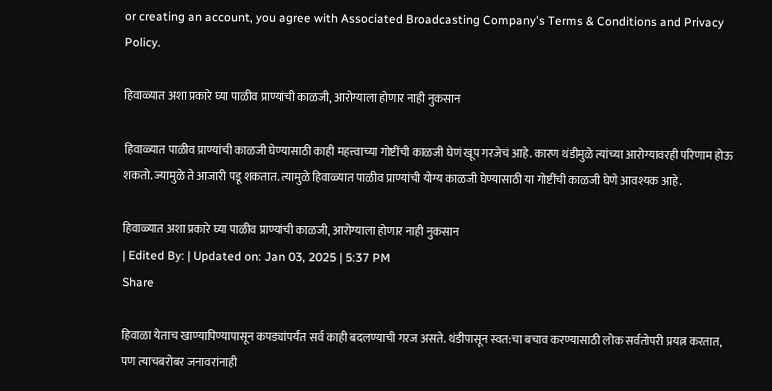or creating an account, you agree with Associated Broadcasting Company's Terms & Conditions and Privacy Policy.

हिवाळ्यात अशा प्रकारे घ्या पाळीव प्राण्यांची काळजी, आरोग्याला होणार नाही नुकसान

हिवाळ्यात पाळीव प्राण्यांची काळजी घेण्यासाठी काही महत्त्वाच्या गोष्टींची काळजी घेणं खूप गरजेचं आहे. कारण थंडीमुळे त्यांच्या आरोग्यावरही परिणाम होऊ शकतो. ज्यामुळे ते आजारी पडू शकतात. त्यामुळे हिवाळ्यात पाळीव प्राण्यांची योग्य काळजी घेण्यासाठी या गोष्टींची काळजी घेणे आवश्यक आहे.

हिवाळ्यात अशा प्रकारे घ्या पाळीव प्राण्यांची काळजी, आरोग्याला होणार नाही नुकसान
| Edited By: | Updated on: Jan 03, 2025 | 5:37 PM
Share

हिवाळा येताच खाण्यापिण्यापासून कपड्यांपर्यंत सर्व काही बदलण्याची गरज असते. थंडीपासून स्वत:चा बचाव करण्यासाठी लोक सर्वतोपरी प्रयत्न करतात, पण त्याचबरोबर जनावरांनाही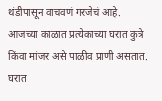थंडीपासून वाचवणं गरजेचं आहे. आजच्या काळात प्रत्येकाच्या घरात कुत्रे किंवा मांजर असे पाळीव प्राणी असतात. घरात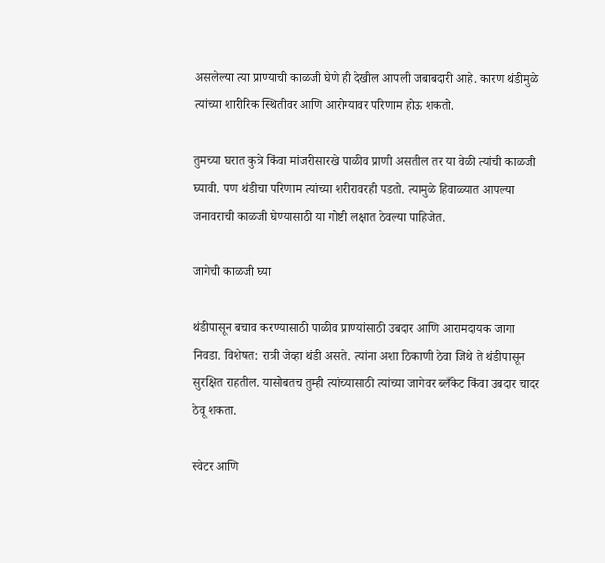असलेल्या त्या प्राण्याची काळजी घेणे ही देखील आपली जबाबदारी आहे. कारण थंडीमुळे त्यांच्या शारीरिक स्थितीवर आणि आरोग्यावर परिणाम होऊ शकतो.

तुमच्या घरात कुत्रे किंवा मांजरीसारखे पाळीव प्राणी असतील तर या वेळी त्यांची काळजी घ्यावी. पण थंडीचा परिणाम त्यांच्या शरीरावरही पडतो. त्यामुळे हिवाळ्यात आपल्या जनावराची काळजी घेण्यासाठी या गोष्टी लक्षात ठेवल्या पाहिजेत.

जागेची काळजी घ्या

थंडीपासून बचाव करण्यासाठी पाळीव प्राण्यांसाठी उबदार आणि आरामदायक जागा निवडा. विशेषत: रात्री जेव्हा थंडी असते. त्यांना अशा ठिकाणी ठेवा जिथे ते थंडीपासून सुरक्षित राहतील. यासोबतच तुम्ही त्यांच्यासाठी त्यांच्या जागेवर ब्लँकेट किंवा उबदार चादर ठेवू शकता.

स्वेटर आणि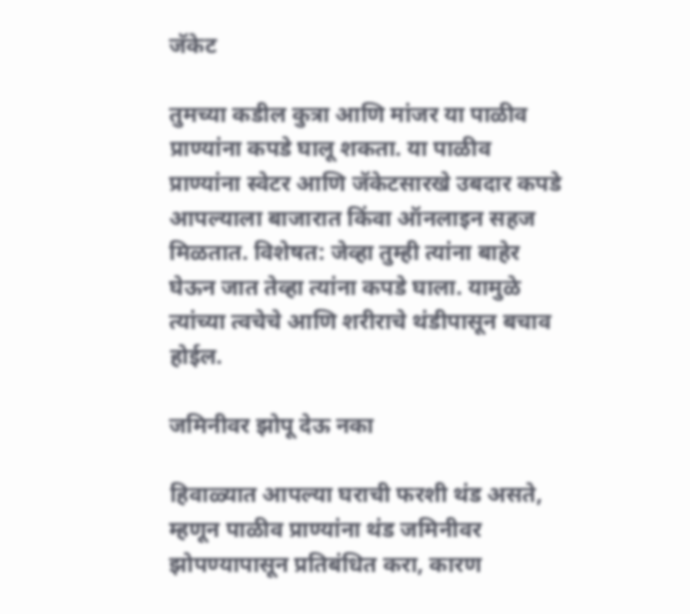जॅकेट

तुमच्या कडील कुत्रा आणि मांजर या पाळीव प्राण्यांना कपडे घालू शकता. या पाळीव प्राण्यांना स्वेटर आणि जॅकेटसारखे उबदार कपडे आपल्याला बाजारात किंवा ऑनलाइन सहज मिळतात. विशेषत: जेव्हा तुम्ही त्यांना बाहेर घेऊन जात तेव्हा त्यांना कपडे घाला. यामुळे त्यांच्या त्वचेचे आणि शरीराचे थंडीपासून बचाव होईल.

जमिनीवर झोपू देऊ नका

हिवाळ्यात आपल्या घराची फरशी थंड असते, म्हणून पाळीव प्राण्यांना थंड जमिनीवर झोपण्यापासून प्रतिबंधित करा, कारण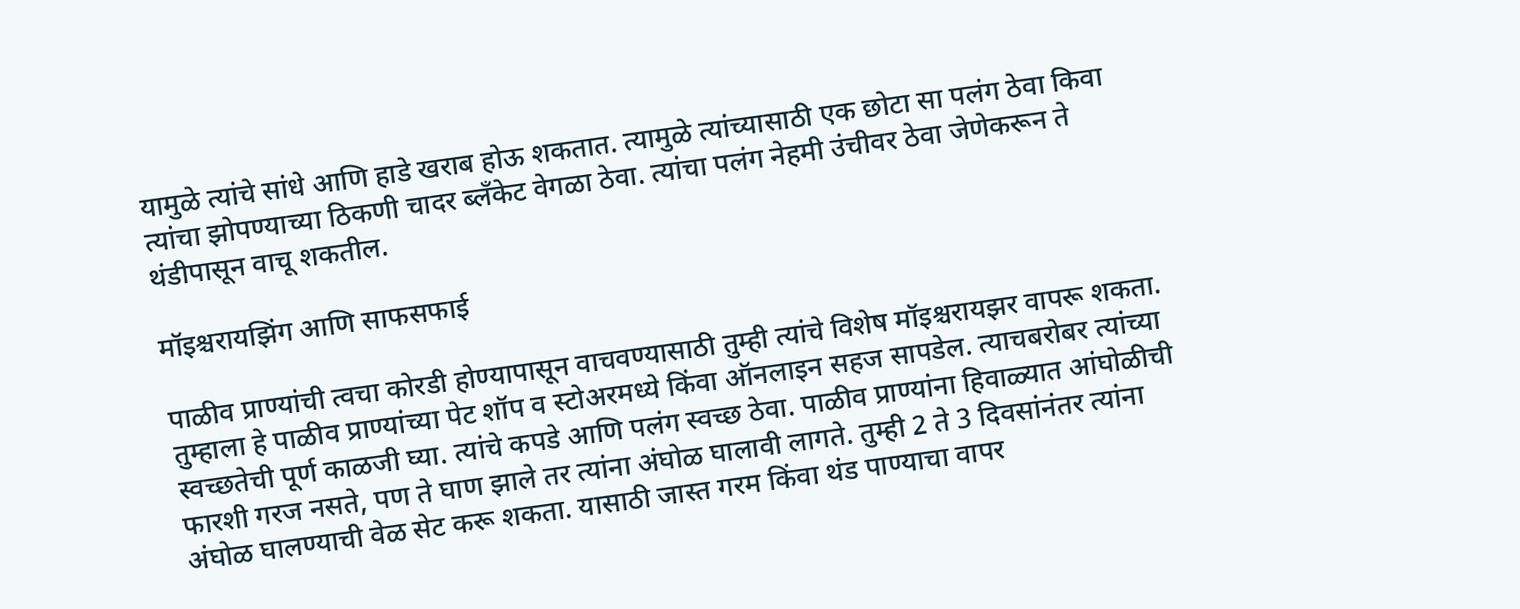यामुळे त्यांचे सांधे आणि हाडे खराब होऊ शकतात. त्यामुळे त्यांच्यासाठी एक छोटा सा पलंग ठेवा किवा त्यांचा झोपण्याच्या ठिकणी चादर ब्लँकेट वेगळा ठेवा. त्यांचा पलंग नेहमी उंचीवर ठेवा जेणेकरून ते थंडीपासून वाचू शकतील.

मॉइश्चरायझिंग आणि साफसफाई

पाळीव प्राण्यांची त्वचा कोरडी होण्यापासून वाचवण्यासाठी तुम्ही त्यांचे विशेष मॉइश्चरायझर वापरू शकता. तुम्हाला हे पाळीव प्राण्यांच्या पेट शॉप व स्टोअरमध्ये किंवा ऑनलाइन सहज सापडेल. त्याचबरोबर त्यांच्या स्वच्छतेची पूर्ण काळजी घ्या. त्यांचे कपडे आणि पलंग स्वच्छ ठेवा. पाळीव प्राण्यांना हिवाळ्यात आंघोळीची फारशी गरज नसते, पण ते घाण झाले तर त्यांना अंघोळ घालावी लागते. तुम्ही 2 ते 3 दिवसांनंतर त्यांना अंघोळ घालण्याची वेळ सेट करू शकता. यासाठी जास्त गरम किंवा थंड पाण्याचा वापर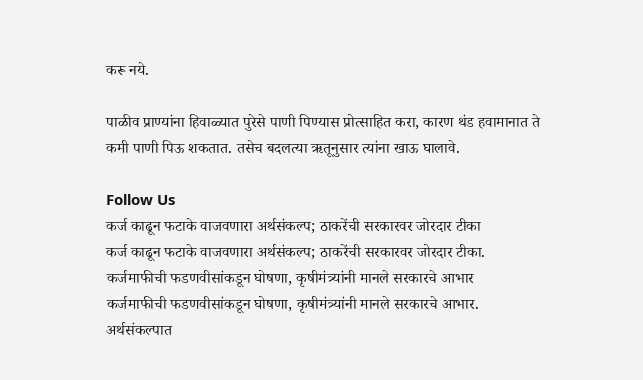करू नये.

पाळीव प्राण्यांना हिवाळ्यात पुरेसे पाणी पिण्यास प्रोत्साहित करा, कारण थंड हवामानात ते कमी पाणी पिऊ शकतात. तसेच बदलत्या ऋतूनुसार त्यांना खाऊ घालावे.

Follow Us
कर्ज काढून फटाके वाजवणारा अर्थसंकल्प; ठाकरेंची सरकारवर जोरदार टीका
कर्ज काढून फटाके वाजवणारा अर्थसंकल्प; ठाकरेंची सरकारवर जोरदार टीका.
कर्जमाफीची फडणवीसांकडून घोषणा, कृषीमंत्र्यांनी मानले सरकारचे आभार
कर्जमाफीची फडणवीसांकडून घोषणा, कृषीमंत्र्यांनी मानले सरकारचे आभार.
अर्थसंकल्पात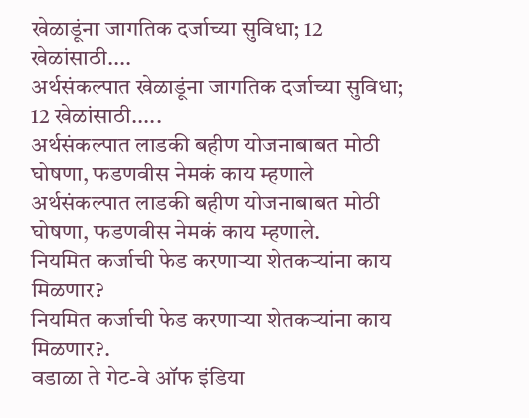खेळाडूंना जागतिक दर्जाच्या सुविधा; 12 खेळांसाठी....
अर्थसंकल्पात खेळाडूंना जागतिक दर्जाच्या सुविधा; 12 खेळांसाठी.....
अर्थसंकल्पात लाडकी बहीण योजनाबाबत मोठी घोषणा, फडणवीस नेमकं काय म्हणाले
अर्थसंकल्पात लाडकी बहीण योजनाबाबत मोठी घोषणा, फडणवीस नेमकं काय म्हणाले.
नियमित कर्जाची फेड करणाऱ्या शेतकऱ्यांना काय मिळणार?
नियमित कर्जाची फेड करणाऱ्या शेतकऱ्यांना काय मिळणार?.
वडाळा ते गेट-वे ऑफ इंडिया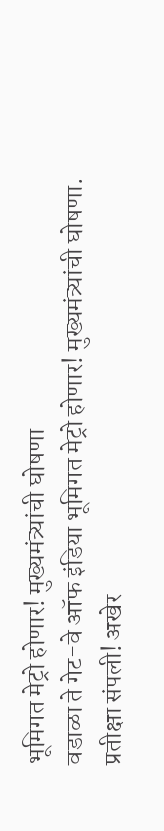भूमिगत मेट्रो होणार! मुख्यमंत्र्यांची घोषणा
वडाळा ते गेट-वे ऑफ इंडिया भूमिगत मेट्रो होणार! मुख्यमंत्र्यांची घोषणा.
प्रतीक्षा संपली! अखेर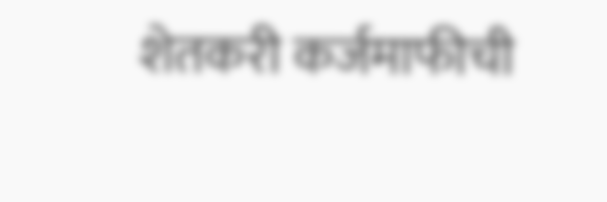शेतकरी कर्जमाफीची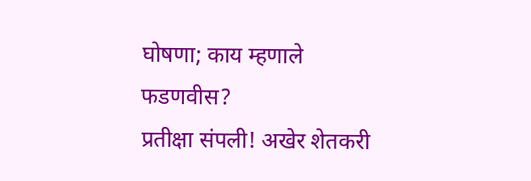घोषणा; काय म्हणाले फडणवीस?
प्रतीक्षा संपली! अखेर शेतकरी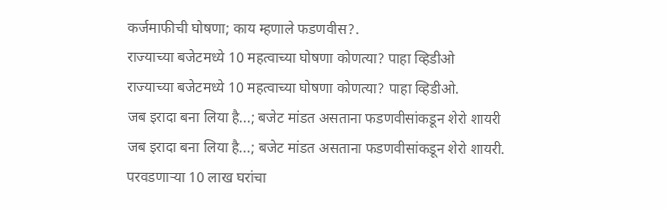कर्जमाफीची घोषणा; काय म्हणाले फडणवीस?.
राज्याच्या बजेटमध्ये 10 महत्वाच्या घोषणा कोणत्या? पाहा व्हिडीओ
राज्याच्या बजेटमध्ये 10 महत्वाच्या घोषणा कोणत्या? पाहा व्हिडीओ.
जब इरादा बना लिया है...; बजेट मांडत असताना फडणवीसांकडून शेरो शायरी
जब इरादा बना लिया है...; बजेट मांडत असताना फडणवीसांकडून शेरो शायरी.
परवडणाऱ्या 10 लाख घरांचा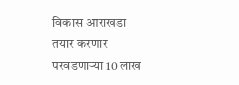विकास आराखडा तयार करणार
परवडणाऱ्या 10 लाख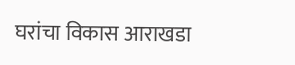घरांचा विकास आराखडा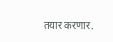तयार करणार.